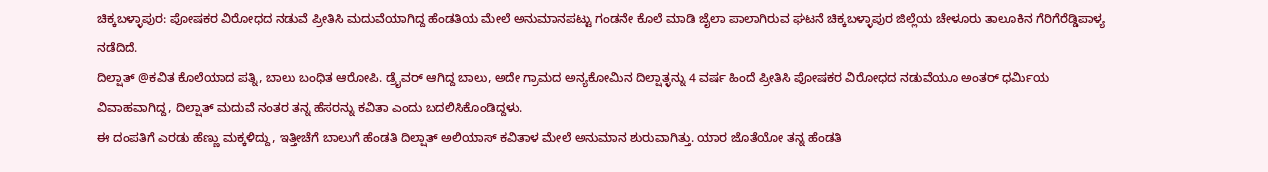ಚಿಕ್ಕಬಳ್ಳಾಪುರ: ಪೋಷಕರ ವಿರೋಧದ ನಡುವೆ ಪ್ರೀತಿಸಿ ಮದುವೆಯಾಗಿದ್ದ ಹೆಂಡತಿಯ ಮೇಲೆ ಅನುಮಾನಪಟ್ಟು ಗಂಡನೇ ಕೊಲೆ ಮಾಡಿ ಜೈಲಾ ಪಾಲಾಗಿರುವ ಘಟನೆ ಚಿಕ್ಕಬಳ್ಳಾಪುರ ಜಿಲ್ಲೆಯ ಚೇಳೂರು ತಾಲೂಕಿನ ಗೆರಿಗೆರೆಡ್ಡಿಪಾಳ್ಯ ನಡೆದಿದೆ.
ದಿಲ್ಷಾತ್ @ಕವಿತ ಕೊಲೆಯಾದ ಪತ್ನಿ, ಬಾಲು ಬಂಧಿತ ಆರೋಪಿ. ಡ್ರೈವರ್ ಆಗಿದ್ದ ಬಾಲು, ಅದೇ ಗ್ರಾಮದ ಅನ್ಯಕೋಮಿನ ದಿಲ್ಷಾತ್ಳನ್ನು 4 ವರ್ಷ ಹಿಂದೆ ಪ್ರೀತಿಸಿ ಪೋಷಕರ ವಿರೋಧದ ನಡುವೆಯೂ ಅಂತರ್ ಧರ್ಮಿಯ ವಿವಾಹವಾಗಿದ್ದ, ದಿಲ್ಷಾತ್ ಮದುವೆ ನಂತರ ತನ್ನ ಹೆಸರನ್ನು ಕವಿತಾ ಎಂದು ಬದಲಿಸಿಕೊಂಡಿದ್ದಳು.
ಈ ದಂಪತಿಗೆ ಎರಡು ಹೆಣ್ಣು ಮಕ್ಕಳಿದ್ದು, ಇತ್ತೀಚೆಗೆ ಬಾಲುಗೆ ಹೆಂಡತಿ ದಿಲ್ಷಾತ್ ಅಲಿಯಾಸ್ ಕವಿತಾಳ ಮೇಲೆ ಅನುಮಾನ ಶುರುವಾಗಿತ್ತು. ಯಾರ ಜೊತೆಯೋ ತನ್ನ ಹೆಂಡತಿ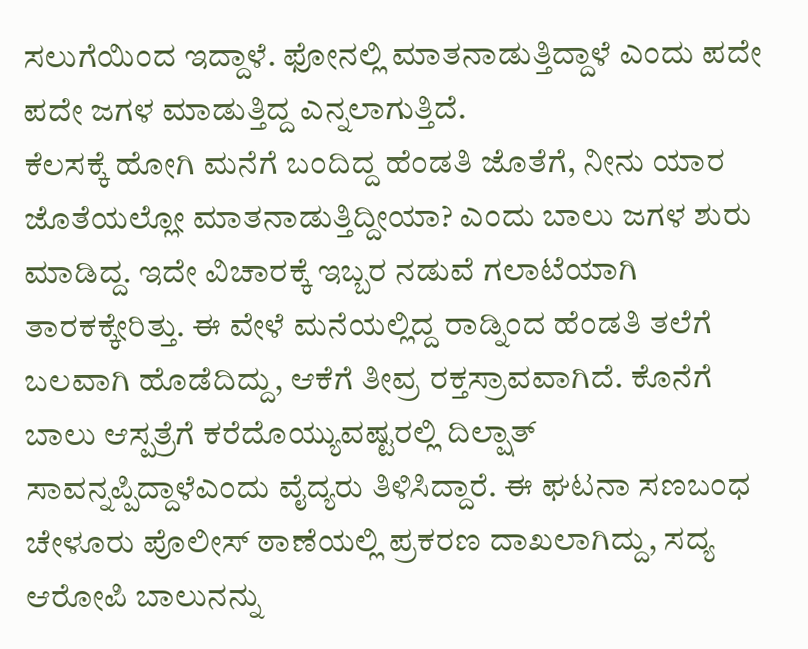ಸಲುಗೆಯಿಂದ ಇದ್ದಾಳೆ. ಫೋನಲ್ಲಿ ಮಾತನಾಡುತ್ತಿದ್ದಾಳೆ ಎಂದು ಪದೇ ಪದೇ ಜಗಳ ಮಾಡುತ್ತಿದ್ದ ಎನ್ನಲಾಗುತ್ತಿದೆ.
ಕೆಲಸಕ್ಕೆ ಹೋಗಿ ಮನೆಗೆ ಬಂದಿದ್ದ ಹೆಂಡತಿ ಜೊತೆಗೆ, ನೀನು ಯಾರ ಜೊತೆಯಲ್ಲೋ ಮಾತನಾಡುತ್ತಿದ್ದೀಯಾ? ಎಂದು ಬಾಲು ಜಗಳ ಶುರು ಮಾಡಿದ್ದ. ಇದೇ ವಿಚಾರಕ್ಕೆ ಇಬ್ಬರ ನಡುವೆ ಗಲಾಟೆಯಾಗಿ ತಾರಕಕ್ಕೇರಿತ್ತು. ಈ ವೇಳೆ ಮನೆಯಲ್ಲಿದ್ದ ರಾಡ್ನಿಂದ ಹೆಂಡತಿ ತಲೆಗೆ ಬಲವಾಗಿ ಹೊಡೆದಿದ್ದು, ಆಕೆಗೆ ತೀವ್ರ ರಕ್ತಸ್ರಾವವಾಗಿದೆ. ಕೊನೆಗೆ ಬಾಲು ಆಸ್ಪತ್ರೆಗೆ ಕರೆದೊಯ್ಯುವಷ್ಟರಲ್ಲಿ ದಿಲ್ಷಾತ್ ಸಾವನ್ನಪ್ಪಿದ್ದಾಳೆಎಂದು ವೈದ್ಯರು ತಿಳಿಸಿದ್ದಾರೆ. ಈ ಘಟನಾ ಸಣಬಂಧ ಚೇಳೂರು ಪೊಲೀಸ್ ಠಾಣೆಯಲ್ಲಿ ಪ್ರಕರಣ ದಾಖಲಾಗಿದ್ದು, ಸದ್ಯ ಆರೋಪಿ ಬಾಲುನನ್ನು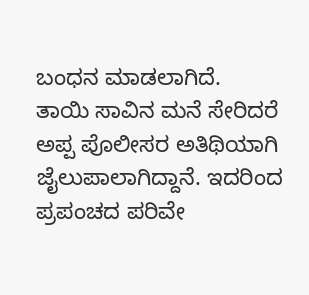ಬಂಧನ ಮಾಡಲಾಗಿದೆ.
ತಾಯಿ ಸಾವಿನ ಮನೆ ಸೇರಿದರೆ ಅಪ್ಪ ಪೊಲೀಸರ ಅತಿಥಿಯಾಗಿ ಜೈಲುಪಾಲಾಗಿದ್ದಾನೆ. ಇದರಿಂದ ಪ್ರಪಂಚದ ಪರಿವೇ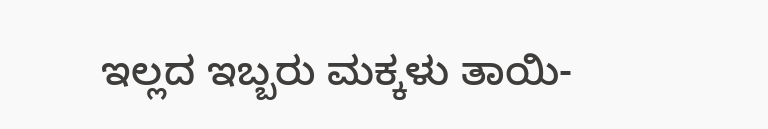ಇಲ್ಲದ ಇಬ್ಬರು ಮಕ್ಕಳು ತಾಯಿ-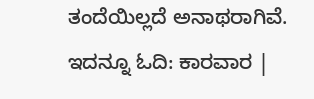ತಂದೆಯಿಲ್ಲದೆ ಅನಾಥರಾಗಿವೆ.
ಇದನ್ನೂ ಓದಿ: ಕಾರವಾರ |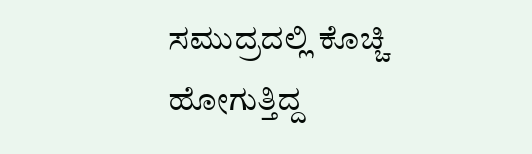ಸಮುದ್ರದಲ್ಲಿ ಕೊಚ್ಚಿ ಹೋಗುತ್ತಿದ್ದ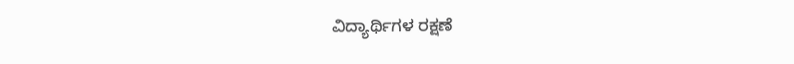ವಿದ್ಯಾರ್ಥಿಗಳ ರಕ್ಷಣೆ